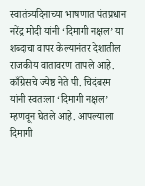स्वातंत्र्यदिनाच्या भाषणात पंतप्रधान नरेंद्र मोदी यांनी ‘दिमागी नक्षल’ या शब्दाचा वापर केल्यानंतर देशातील राजकीय वातावरण तापले आहे. काँग्रेसचे ज्येष्ठ नेते पी. चिदंबरम यांनी स्वतःला ‘दिमागी नक्षल’ म्हणवून घेतले आहे. आपल्याला दिमागी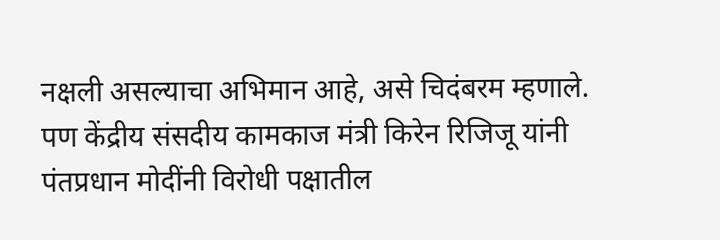नक्षली असल्याचा अभिमान आहे, असे चिदंबरम म्हणाले. पण केंद्रीय संसदीय कामकाज मंत्री किरेन रिजिजू यांनी पंतप्रधान मोदींनी विरोधी पक्षातील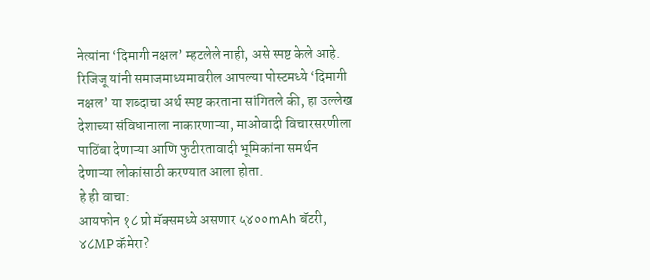नेत्यांना ‘दिमागी नक्षल’ म्हटलेले नाही, असे स्पष्ट केले आहे.
रिजिजू यांनी समाजमाध्यमावरील आपल्या पोस्टमध्ये ‘दिमागी नक्षल’ या शब्दाचा अर्थ स्पष्ट करताना सांगितले की, हा उल्लेख देशाच्या संविधानाला नाकारणाऱ्या, माओवादी विचारसरणीला पाठिंबा देणाऱ्या आणि फुटीरतावादी भूमिकांना समर्थन देणाऱ्या लोकांसाठी करण्यात आला होता.
हे ही वाचा:
आयफोन १८ प्रो मॅक्समध्ये असणार ५४००mAh बॅटरी, ४८MP कॅमेरा?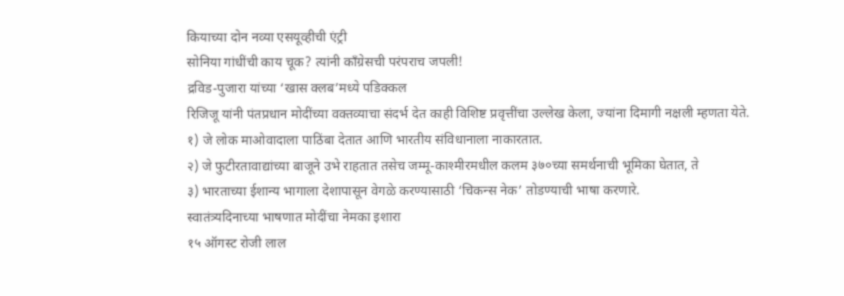कियाच्या दोन नव्या एसयूव्हीची एंट्री
सोनिया गांधींची काय चूक? त्यांनी काँग्रेसची परंपराच जपली!
द्रविड-पुजारा यांच्या ‘खास क्लब’मध्ये पडिक्कल
रिजिजू यांनी पंतप्रधान मोदींच्या वक्तव्याचा संदर्भ देत काही विशिष्ट प्रवृत्तींचा उल्लेख केला, ज्यांना दिमागी नक्षली म्हणता येते.
१) जे लोक माओवादाला पाठिंबा देतात आणि भारतीय संविधानाला नाकारतात.
२) जे फुटीरतावाद्यांच्या बाजूने उभे राहतात तसेच जम्मू-काश्मीरमधील कलम ३७०च्या समर्थनाची भूमिका घेतात, ते
३) भारताच्या ईशान्य भागाला देशापासून वेगळे करण्यासाठी ‘चिकन्स नेक’ तोडण्याची भाषा करणारे.
स्वातंत्र्यदिनाच्या भाषणात मोदींचा नेमका इशारा
१५ ऑगस्ट रोजी लाल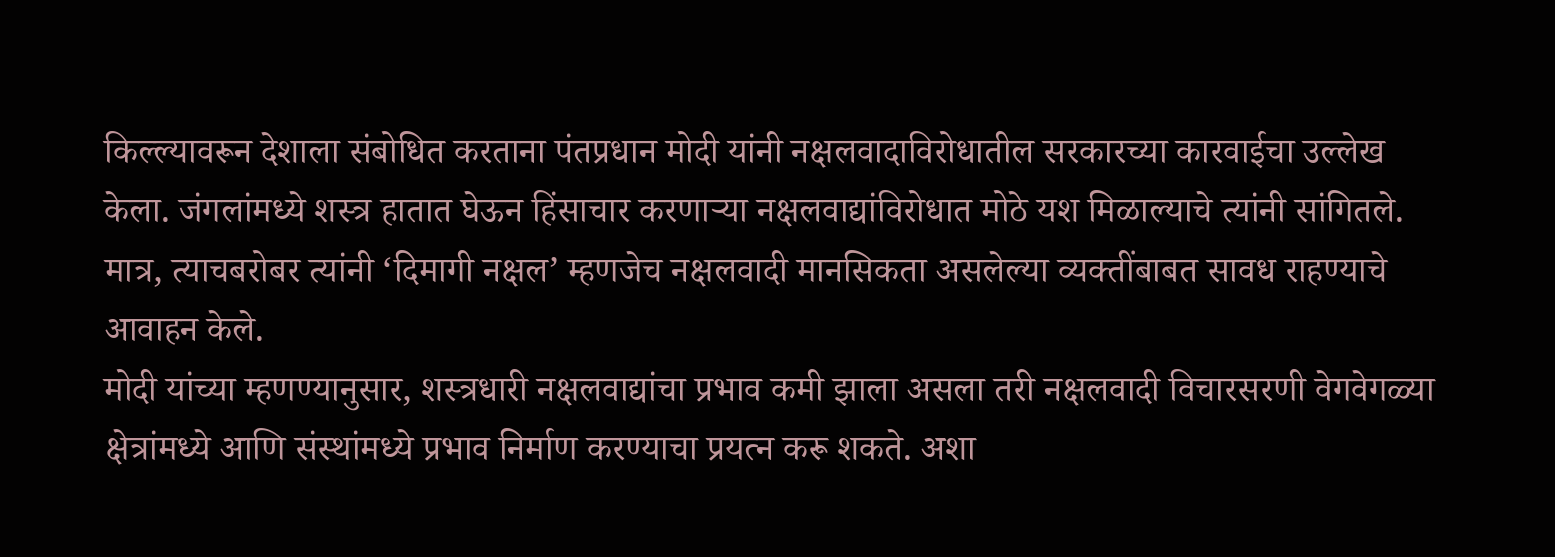किल्ल्यावरून देशाला संबोधित करताना पंतप्रधान मोदी यांनी नक्षलवादाविरोधातील सरकारच्या कारवाईचा उल्लेख केला. जंगलांमध्ये शस्त्र हातात घेऊन हिंसाचार करणाऱ्या नक्षलवाद्यांविरोधात मोठे यश मिळाल्याचे त्यांनी सांगितले. मात्र, त्याचबरोबर त्यांनी ‘दिमागी नक्षल’ म्हणजेच नक्षलवादी मानसिकता असलेल्या व्यक्तींबाबत सावध राहण्याचे आवाहन केले.
मोदी यांच्या म्हणण्यानुसार, शस्त्रधारी नक्षलवाद्यांचा प्रभाव कमी झाला असला तरी नक्षलवादी विचारसरणी वेगवेगळ्या क्षेत्रांमध्ये आणि संस्थांमध्ये प्रभाव निर्माण करण्याचा प्रयत्न करू शकते. अशा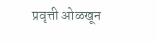प्रवृत्ती ओळखून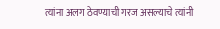त्यांना अलग ठेवण्याची गरज असल्याचे त्यांनी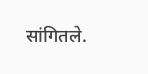सांगितले.